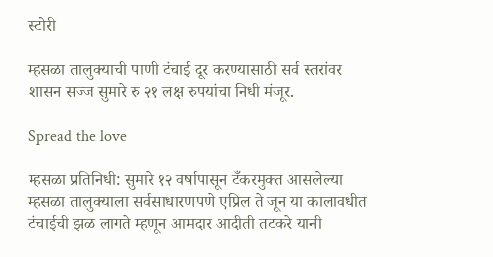स्टोरी

म्हसळा तालुक्याची पाणी टंचाई दूर करण्यासाठी सर्व स्तरांवर शासन सज्ज सुमारे रु २१ लक्ष रुपयांचा निधी मंजूर.

Spread the love

म्हसळा प्रतिनिधी: सुमारे १२ वर्षापासून टँकरमुक्त आसलेल्या म्हसळा तालुक्याला सर्वसाधारणपणे एप्रिल ते जून या कालावधीत टंचाईची झळ लागते म्हणून आमदार आदीती तटकरे यानी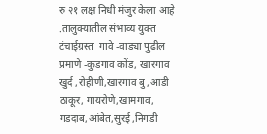रु २१ लक्ष निधी मंजुर केला आहे .तालुक्यातील संभाव्य युक्त टंचाईग्रस्त  गावे -वाड्या पुढील प्रमाणे -कुडगाव कोंड, खारगाव खुर्द ,रोहीणी,खारगाव बु ,आडी ठाकूर, गायरोणे,खामगाव, गडदाब,आंबेत,सुरई ,निगडी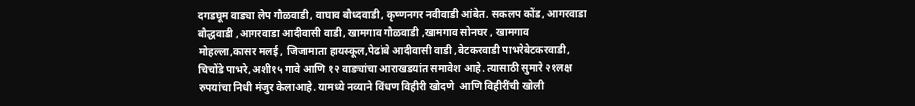दगडघूम वाड्या लेप गौळवाडी, वाघाव बौध्दवाडी, कृष्णनगर नवीवाडी आंबेत. सकलप कोंड, आगरवाडा बौद्धवाडी ,आगरवाडा आदीवासी वाडी, खामगाव गौळवाडी ,खामगाव सोनघर , खामगाव मोहल्ला,कासर मलई , जिजामाता हायस्कूल,पेढांबे आदीवासी वाडी ,बेटकरवाडी पाभरेबेटकरवाडी, चिचोंडे पाभरे,अशी१५ गावे आणि १२ वाङ्यांचा आराखडयांत समावेश आहे. त्यासाठी सुमारे २१लक्ष रुपयांचा निधी मंजुर केलाआहे. यामध्ये नव्याने विंधण विहीरी खोदणे  आणि विहीरींची खोली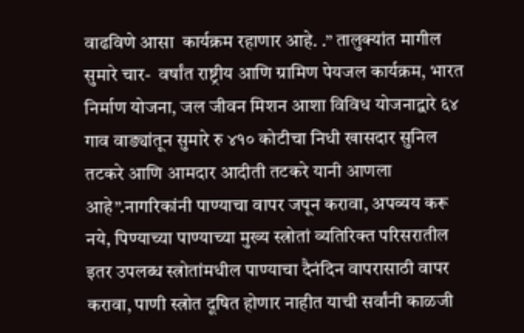वाढविणे आसा  कार्यक्रम रहाणार आहे. .” तालुक्यांत मागील सुमारे चार-  वर्षांत राष्ट्रीय आणि ग्रामिण पेयजल कार्यक्रम, भारत निर्माण योजना, जल जीवन मिशन आशा विविध योजनाद्वारे ६४ गाव वाङ्यांतून सुमारे रु ४१० कोटीचा निधी खासदार सुनिल  तटकरे आणि आमदार आदीती तटकरे यानी आणला आहे”.नागरिकांनी पाण्याचा वापर जपून करावा, अपव्यय करू नये, पिण्याच्या पाण्याच्या मुख्य स्त्रोतां व्यतिरिक्त परिसरातील इतर उपलब्ध स्त्रोतांमधील पाण्याचा दैनंदिन वापरासाठी वापर करावा, पाणी स्त्रोत दूषित होणार नाहीत याची सर्वांनी काळजी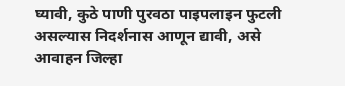घ्यावी, कुठे पाणी पुरवठा पाइपलाइन फुटली असल्यास निदर्शनास आणून द्यावी, असे आवाहन जिल्हा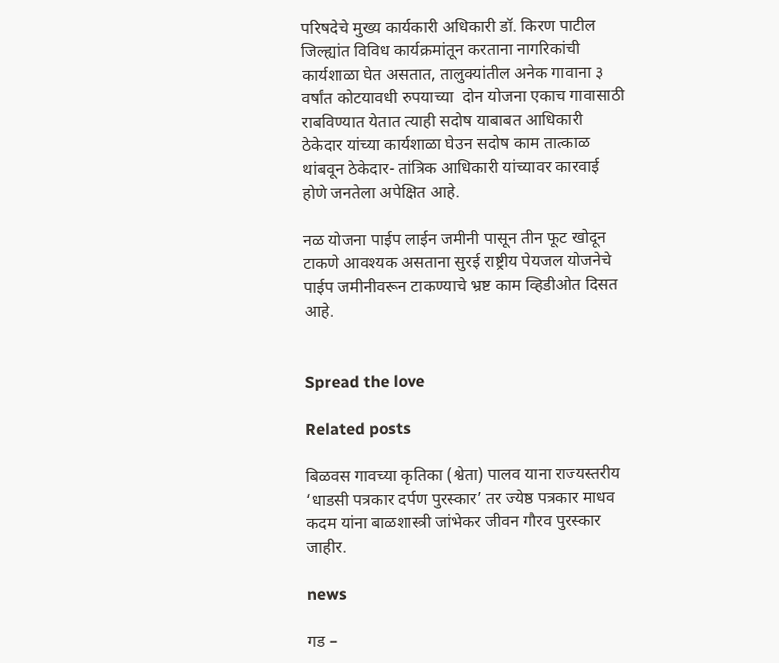परिषदेचे मुख्य कार्यकारी अधिकारी डॉ. किरण पाटील जिल्ह्यांत विविध कार्यक्रमांतून करताना नागरिकांची कार्यशाळा घेत असतात, तालुक्यांतील अनेक गावाना ३ वर्षांत कोटयावधी रुपयाच्या  दोन योजना एकाच गावासाठी राबविण्यात येतात त्याही सदोष याबाबत आधिकारी ठेकेदार यांच्या कार्यशाळा घेउन सदोष काम तात्काळ थांबवून ठेकेदार- तांत्रिक आधिकारी यांच्यावर कारवाई होणे जनतेला अपेक्षित आहे.

नळ योजना पाईप लाईन जमीनी पासून तीन फूट खोदून टाकणे आवश्यक असताना सुरई राष्ट्रीय पेयजल योजनेचे पाईप जमीनीवरून टाकण्याचे भ्रष्ट काम व्हिडीओत दिसत आहे.


Spread the love

Related posts

बिळवस गावच्या कृतिका (श्वेता) पालव याना राज्यस्तरीय ‘धाडसी पत्रकार दर्पण पुरस्कार’ तर ज्येष्ठ पत्रकार माधव कदम यांना बाळशास्त्री जांभेकर जीवन गौरव पुरस्कार जाहीर.

news

गड –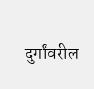दुर्गांवरील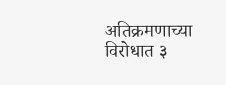अतिक्रमणाच्या विरोधात ३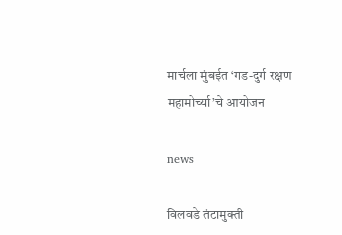मार्चला मुंबईत ‘गड-दुर्ग रक्षण महामोर्च्या’चे आयोजन

news

विलवडे तंटामुक्ती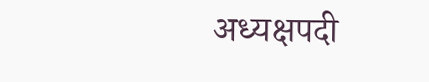अध्यक्षपदी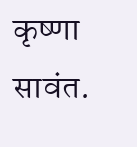कृष्णा सावंत.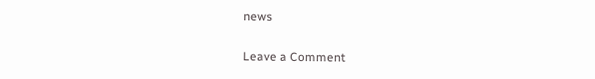news

Leave a Comment